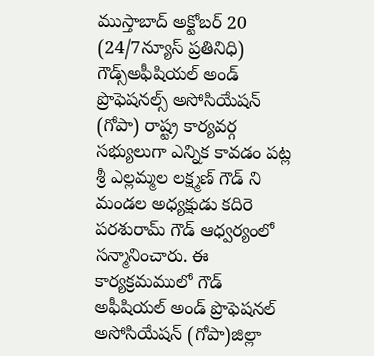ముస్తాబాద్ అక్టోబర్ 20 (24/7న్యూస్ ప్రతినిధి) గౌడ్స్అఫీషియల్ అండ్ ప్రొఫెషనల్స్ అసోసియేషన్ (గోపా) రాష్ట్ర కార్యవర్గ సభ్యులుగా ఎన్నిక కావడం పట్ల శ్రీ ఎల్లమ్మల లక్ష్మణ్ గౌడ్ ని మండల అధ్యక్షుడు కదిరె పరశురామ్ గౌడ్ ఆధ్వర్యంలో సన్మానించారు. ఈ కార్యక్రమములో గౌడ్ అఫీషియల్ అండ్ ప్రొఫెషనల్ అసోసియేషన్ (గోపా)జిల్లా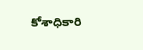కోశాధికారి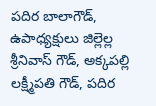పదిర బాలాగౌడ్, ఉపాధ్యక్షులు జిల్లెల్ల శ్రీనివాస్ గౌడ్, అక్కపల్లి లక్ష్మీపతి గౌడ్, పదిర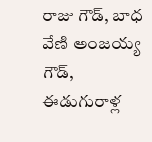రాజు గౌడ్, బాధ వేణి అంజయ్య గౌడ్, ఈడుగురాళ్ల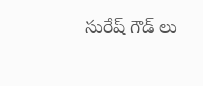సురేష్ గౌడ్ లు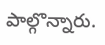పాల్గొన్నారు.